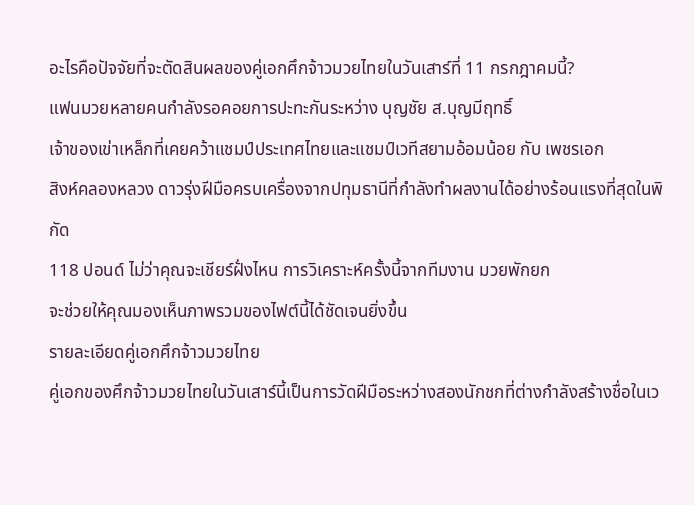อะไรคือปัจจัยที่จะตัดสินผลของคู่เอกศึกจ้าวมวยไทยในวันเสาร์ที่ 11 กรกฎาคมนี้?
แฟนมวยหลายคนกำลังรอคอยการปะทะกันระหว่าง บุญชัย ส.บุญมีฤทธิ์
เจ้าของเข่าเหล็กที่เคยคว้าแชมป์ประเทศไทยและแชมป์เวทีสยามอ้อมน้อย กับ เพชรเอก
สิงห์คลองหลวง ดาวรุ่งฝีมือครบเครื่องจากปทุมธานีที่กำลังทำผลงานได้อย่างร้อนแรงที่สุดในพิกัด
118 ปอนด์ ไม่ว่าคุณจะเชียร์ฝั่งไหน การวิเคราะห์ครั้งนี้จากทีมงาน มวยพักยก
จะช่วยให้คุณมองเห็นภาพรวมของไฟต์นี้ได้ชัดเจนยิ่งขึ้น
รายละเอียดคู่เอกศึกจ้าวมวยไทย
คู่เอกของศึกจ้าวมวยไทยในวันเสาร์นี้เป็นการวัดฝีมือระหว่างสองนักชกที่ต่างกำลังสร้างชื่อในเว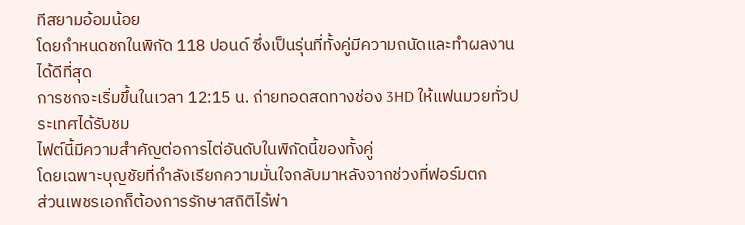ทีสยามอ้อมน้อย
โดยกำหนดชกในพิกัด 118 ปอนด์ ซึ่งเป็นรุ่นที่ทั้งคู่มีความถนัดและทำผลงานได้ดีที่สุด
การชกจะเริ่มขึ้นในเวลา 12:15 น. ถ่ายทอดสดทางช่อง 3HD ให้แฟนมวยทั่วประเทศได้รับชม
ไฟต์นี้มีความสำคัญต่อการไต่อันดับในพิกัดนี้ของทั้งคู่
โดยเฉพาะบุญชัยที่กำลังเรียกความมั่นใจกลับมาหลังจากช่วงที่ฟอร์มตก
ส่วนเพชรเอกก็ต้องการรักษาสถิติไร้พ่า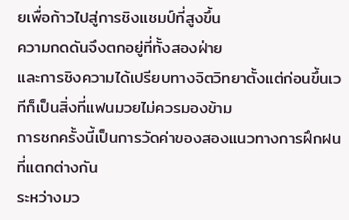ยเพื่อก้าวไปสู่การชิงแชมป์ที่สูงขึ้น
ความกดดันจึงตกอยู่ที่ทั้งสองฝ่าย
และการชิงความได้เปรียบทางจิตวิทยาตั้งแต่ก่อนขึ้นเวทีก็เป็นสิ่งที่แฟนมวยไม่ควรมองข้าม
การชกครั้งนี้เป็นการวัดค่าของสองแนวทางการฝึกฝนที่แตกต่างกัน
ระหว่างมว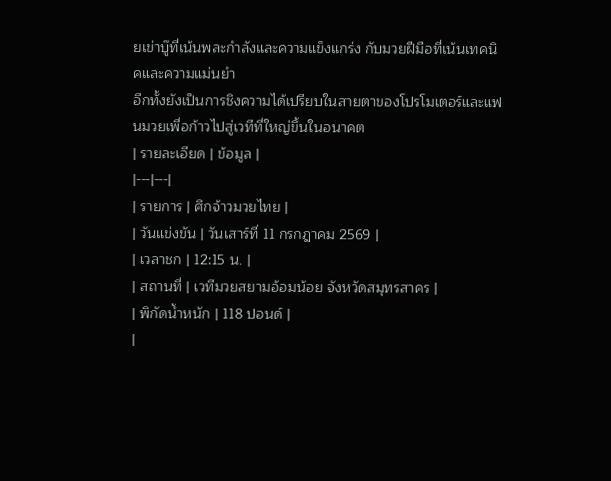ยเข่าบู๊ที่เน้นพละกำลังและความแข็งแกร่ง กับมวยฝีมือที่เน้นเทคนิคและความแม่นยำ
อีกทั้งยังเป็นการชิงความได้เปรียบในสายตาของโปรโมเตอร์และแฟนมวยเพื่อก้าวไปสู่เวทีที่ใหญ่ขึ้นในอนาคต
| รายละเอียด | ข้อมูล |
|---|---|
| รายการ | ศึกจ้าวมวยไทย |
| วันแข่งขัน | วันเสาร์ที่ 11 กรกฎาคม 2569 |
| เวลาชก | 12:15 น. |
| สถานที่ | เวทีมวยสยามอ้อมน้อย จังหวัดสมุทรสาคร |
| พิกัดน้ำหนัก | 118 ปอนด์ |
|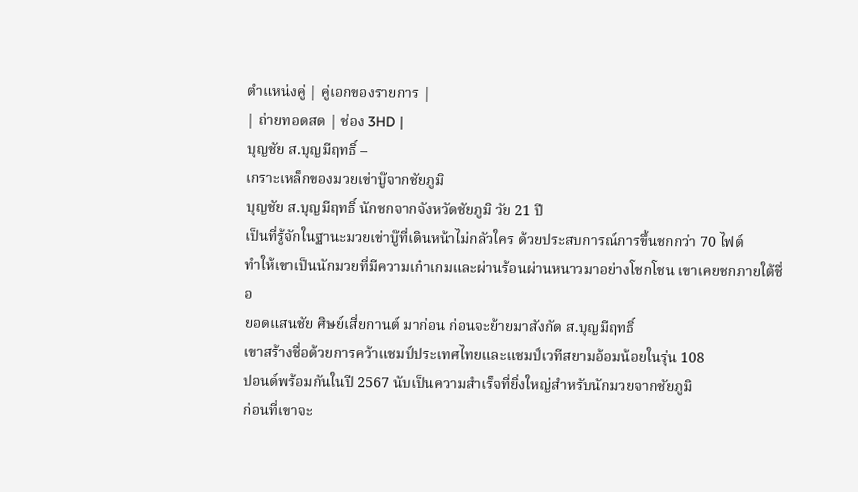ตำแหน่งคู่ | คู่เอกของรายการ |
| ถ่ายทอดสด | ช่อง 3HD |
บุญชัย ส.บุญมีฤทธิ์ –
เกราะเหล็กของมวยเข่าบู๊จากชัยภูมิ
บุญชัย ส.บุญมีฤทธิ์ นักชกจากจังหวัดชัยภูมิ วัย 21 ปี
เป็นที่รู้จักในฐานะมวยเข่าบู๊ที่เดินหน้าไม่กลัวใคร ด้วยประสบการณ์การขึ้นชกกว่า 70 ไฟต์
ทำให้เขาเป็นนักมวยที่มีความเก๋าเกมและผ่านร้อนผ่านหนาวมาอย่างโชกโชน เขาเคยชกภายใต้ชื่อ
ยอดแสนชัย ศิษย์เสี่ยกานต์ มาก่อน ก่อนจะย้ายมาสังกัด ส.บุญมีฤทธิ์
เขาสร้างชื่อด้วยการคว้าแชมป์ประเทศไทยและแชมป์เวทีสยามอ้อมน้อยในรุ่น 108
ปอนด์พร้อมกันในปี 2567 นับเป็นความสำเร็จที่ยิ่งใหญ่สำหรับนักมวยจากชัยภูมิ
ก่อนที่เขาจะ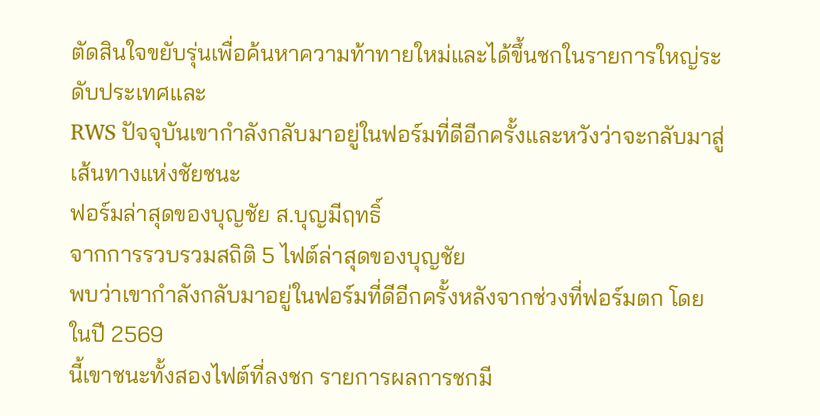ตัดสินใจขยับรุ่นเพื่อค้นหาความท้าทายใหม่และได้ขึ้นชกในรายการใหญ่ระดับประเทศและ
RWS ปัจจุบันเขากำลังกลับมาอยู่ในฟอร์มที่ดีอีกครั้งและหวังว่าจะกลับมาสู่เส้นทางแห่งชัยชนะ
ฟอร์มล่าสุดของบุญชัย ส.บุญมีฤทธิ์
จากการรวบรวมสถิติ 5 ไฟต์ล่าสุดของบุญชัย
พบว่าเขากำลังกลับมาอยู่ในฟอร์มที่ดีอีกครั้งหลังจากช่วงที่ฟอร์มตก โดยในปี 2569
นี้เขาชนะทั้งสองไฟต์ที่ลงชก รายการผลการชกมี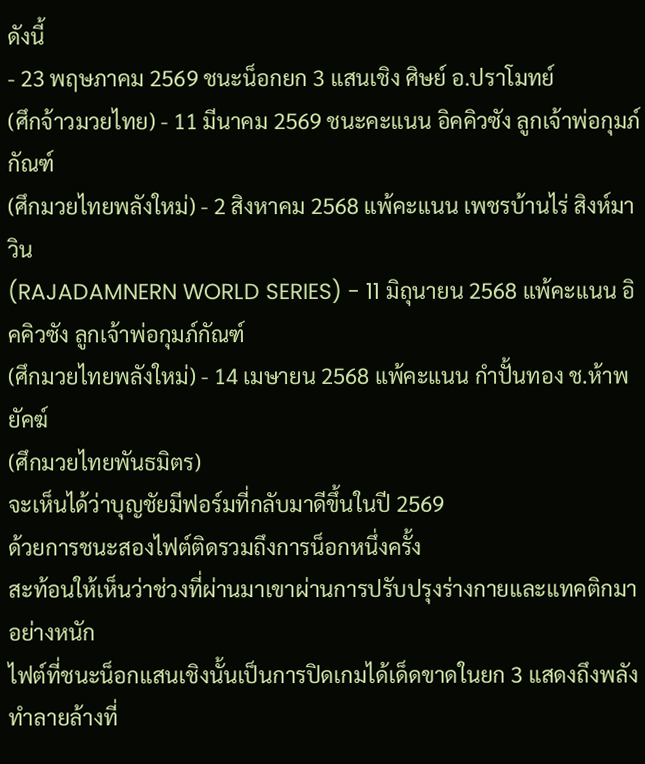ดังนี้
- 23 พฤษภาคม 2569 ชนะน็อกยก 3 แสนเชิง ศิษย์ อ.ปราโมทย์
(ศึกจ้าวมวยไทย) - 11 มีนาคม 2569 ชนะคะแนน อิคคิวซัง ลูกเจ้าพ่อกุมภ์กัณฑ์
(ศึกมวยไทยพลังใหม่) - 2 สิงหาคม 2568 แพ้คะแนน เพชรบ้านไร่ สิงห์มาวิน
(RAJADAMNERN WORLD SERIES) - 11 มิถุนายน 2568 แพ้คะแนน อิคคิวซัง ลูกเจ้าพ่อกุมภ์กัณฑ์
(ศึกมวยไทยพลังใหม่) - 14 เมษายน 2568 แพ้คะแนน กำปั้นทอง ช.ห้าพยัคฆ์
(ศึกมวยไทยพันธมิตร)
จะเห็นได้ว่าบุญชัยมีฟอร์มที่กลับมาดีขึ้นในปี 2569
ด้วยการชนะสองไฟต์ติดรวมถึงการน็อกหนึ่งครั้ง
สะท้อนให้เห็นว่าช่วงที่ผ่านมาเขาผ่านการปรับปรุงร่างกายและแทคติกมาอย่างหนัก
ไฟต์ที่ชนะน็อกแสนเชิงนั้นเป็นการปิดเกมได้เด็ดขาดในยก 3 แสดงถึงพลังทำลายล้างที่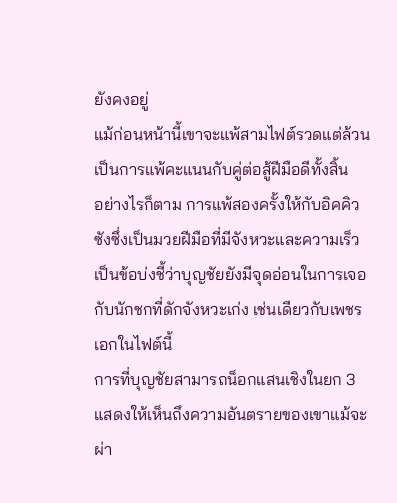ยังคงอยู่
แม้ก่อนหน้านี้เขาจะแพ้สามไฟต์รวดแต่ล้วนเป็นการแพ้คะแนนกับคู่ต่อสู้ฝีมือดีทั้งสิ้น
อย่างไรก็ตาม การแพ้สองครั้งให้กับอิคคิวซังซึ่งเป็นมวยฝีมือที่มีจังหวะและความเร็ว
เป็นข้อบ่งชี้ว่าบุญชัยยังมีจุดอ่อนในการเจอกับนักชกที่ดักจังหวะเก่ง เช่นเดียวกับเพชรเอกในไฟต์นี้
การที่บุญชัยสามารถน็อกแสนเชิงในยก 3
แสดงให้เห็นถึงความอันตรายของเขาแม้จะผ่า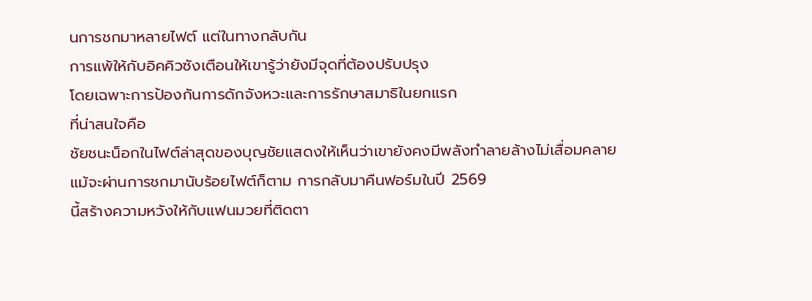นการชกมาหลายไฟต์ แต่ในทางกลับกัน
การแพ้ให้กับอิคคิวซังเตือนให้เขารู้ว่ายังมีจุดที่ต้องปรับปรุง
โดยเฉพาะการป้องกันการดักจังหวะและการรักษาสมาธิในยกแรก
ที่น่าสนใจคือ
ชัยชนะน็อกในไฟต์ล่าสุดของบุญชัยแสดงให้เห็นว่าเขายังคงมีพลังทำลายล้างไม่เสื่อมคลาย
แม้จะผ่านการชกมานับร้อยไฟต์ก็ตาม การกลับมาคืนฟอร์มในปี 2569
นี้สร้างความหวังให้กับแฟนมวยที่ติดตา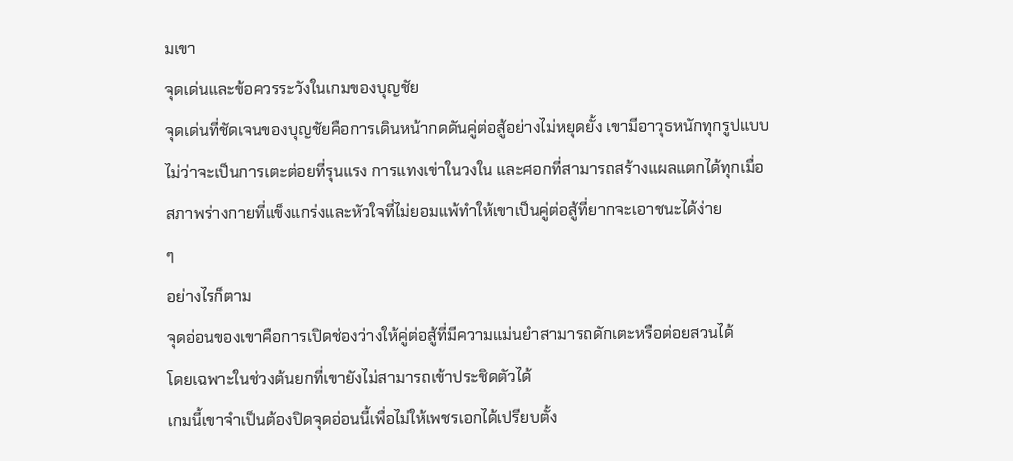มเขา
จุดเด่นและข้อควรระวังในเกมของบุญชัย
จุดเด่นที่ชัดเจนของบุญชัยคือการเดินหน้ากดดันคู่ต่อสู้อย่างไม่หยุดยั้ง เขามีอาวุธหนักทุกรูปแบบ
ไม่ว่าจะเป็นการเตะต่อยที่รุนแรง การแทงเข่าในวงใน และศอกที่สามารถสร้างแผลแตกได้ทุกเมื่อ
สภาพร่างกายที่แข็งแกร่งและหัวใจที่ไม่ยอมแพ้ทำให้เขาเป็นคู่ต่อสู้ที่ยากจะเอาชนะได้ง่าย
ๆ
อย่างไรก็ตาม
จุดอ่อนของเขาคือการเปิดช่องว่างให้คู่ต่อสู้ที่มีความแม่นยำสามารถดักเตะหรือต่อยสวนได้
โดยเฉพาะในช่วงต้นยกที่เขายังไม่สามารถเข้าประชิดตัวได้
เกมนี้เขาจำเป็นต้องปิดจุดอ่อนนี้เพื่อไม่ให้เพชรเอกได้เปรียบตั้ง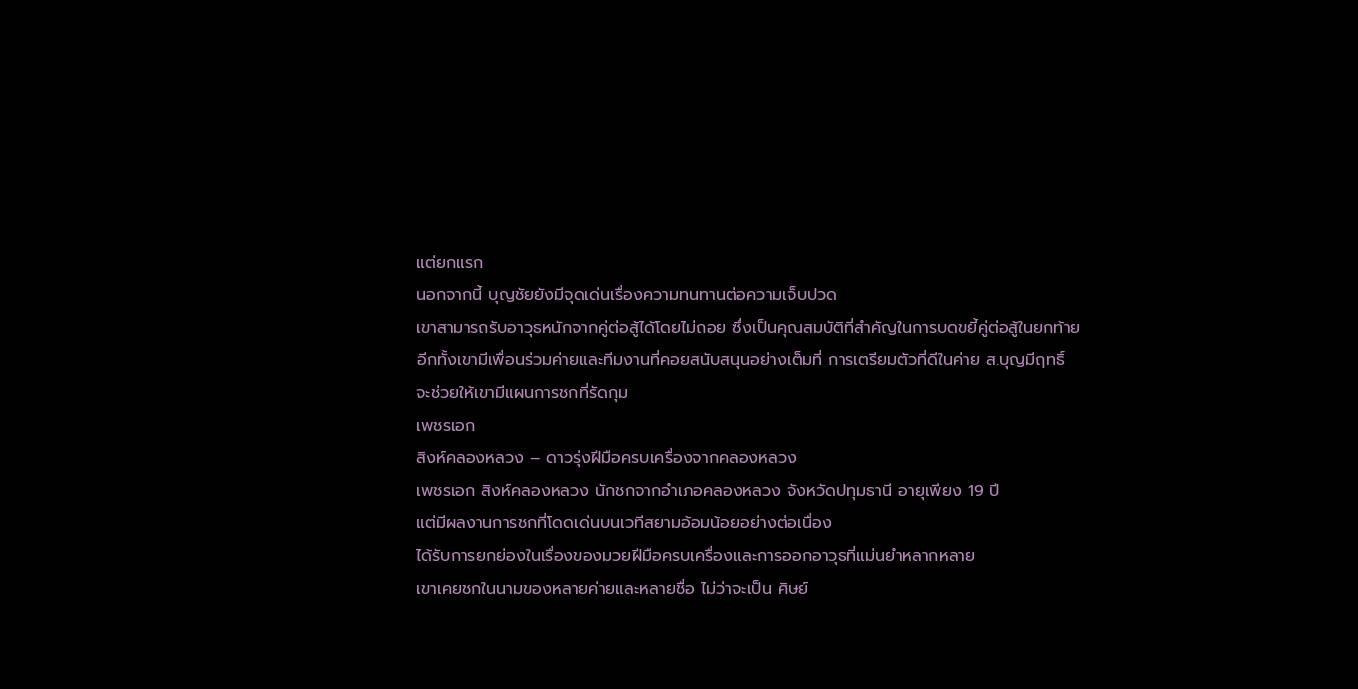แต่ยกแรก
นอกจากนี้ บุญชัยยังมีจุดเด่นเรื่องความทนทานต่อความเจ็บปวด
เขาสามารถรับอาวุธหนักจากคู่ต่อสู้ได้โดยไม่ถอย ซึ่งเป็นคุณสมบัติที่สำคัญในการบดขยี้คู่ต่อสู้ในยกท้าย
อีกทั้งเขามีเพื่อนร่วมค่ายและทีมงานที่คอยสนับสนุนอย่างเต็มที่ การเตรียมตัวที่ดีในค่าย ส.บุญมีฤทธิ์
จะช่วยให้เขามีแผนการชกที่รัดกุม
เพชรเอก
สิงห์คลองหลวง – ดาวรุ่งฝีมือครบเครื่องจากคลองหลวง
เพชรเอก สิงห์คลองหลวง นักชกจากอำเภอคลองหลวง จังหวัดปทุมธานี อายุเพียง 19 ปี
แต่มีผลงานการชกที่โดดเด่นบนเวทีสยามอ้อมน้อยอย่างต่อเนื่อง
ได้รับการยกย่องในเรื่องของมวยฝีมือครบเครื่องและการออกอาวุธที่แม่นยำหลากหลาย
เขาเคยชกในนามของหลายค่ายและหลายชื่อ ไม่ว่าจะเป็น ศิษย์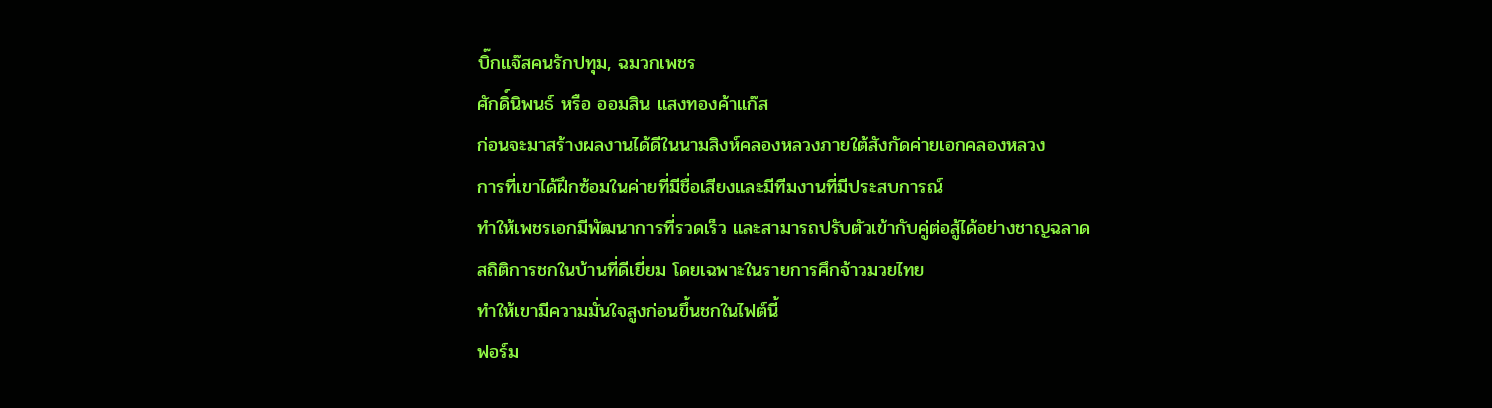บิ๊กแจ๊สคนรักปทุม, ฉมวกเพชร
ศักดิ์นิพนธ์ หรือ ออมสิน แสงทองค้าแก๊ส
ก่อนจะมาสร้างผลงานได้ดีในนามสิงห์คลองหลวงภายใต้สังกัดค่ายเอกคลองหลวง
การที่เขาได้ฝึกซ้อมในค่ายที่มีชื่อเสียงและมีทีมงานที่มีประสบการณ์
ทำให้เพชรเอกมีพัฒนาการที่รวดเร็ว และสามารถปรับตัวเข้ากับคู่ต่อสู้ได้อย่างชาญฉลาด
สถิติการชกในบ้านที่ดีเยี่ยม โดยเฉพาะในรายการศึกจ้าวมวยไทย
ทำให้เขามีความมั่นใจสูงก่อนขึ้นชกในไฟต์นี้
ฟอร์ม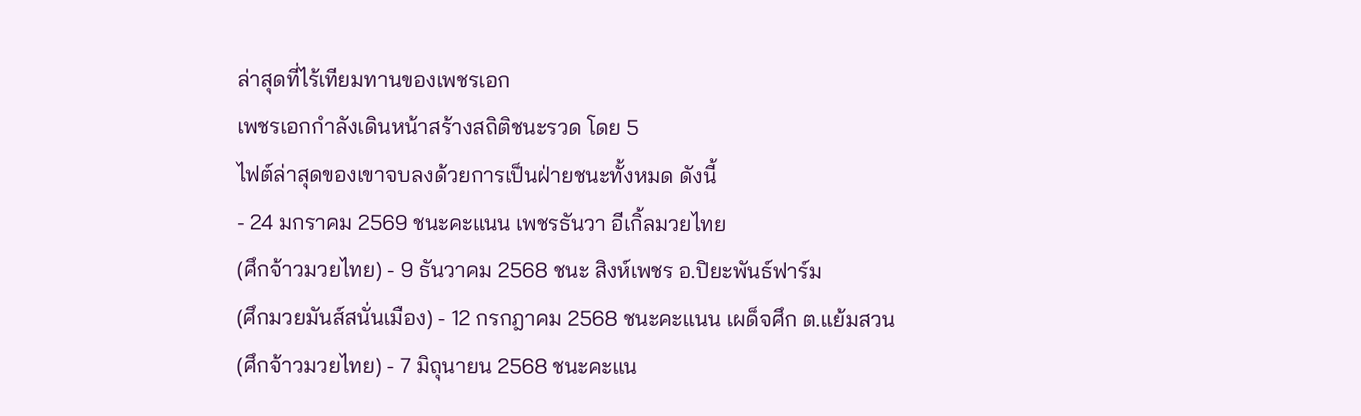ล่าสุดที่ไร้เทียมทานของเพชรเอก
เพชรเอกกำลังเดินหน้าสร้างสถิติชนะรวด โดย 5
ไฟต์ล่าสุดของเขาจบลงด้วยการเป็นฝ่ายชนะทั้งหมด ดังนี้
- 24 มกราคม 2569 ชนะคะแนน เพชรธันวา อีเกิ้ลมวยไทย
(ศึกจ้าวมวยไทย) - 9 ธันวาคม 2568 ชนะ สิงห์เพชร อ.ปิยะพันธ์ฟาร์ม
(ศึกมวยมันส์สนั่นเมือง) - 12 กรกฎาคม 2568 ชนะคะแนน เผด็จศึก ต.แย้มสวน
(ศึกจ้าวมวยไทย) - 7 มิถุนายน 2568 ชนะคะแน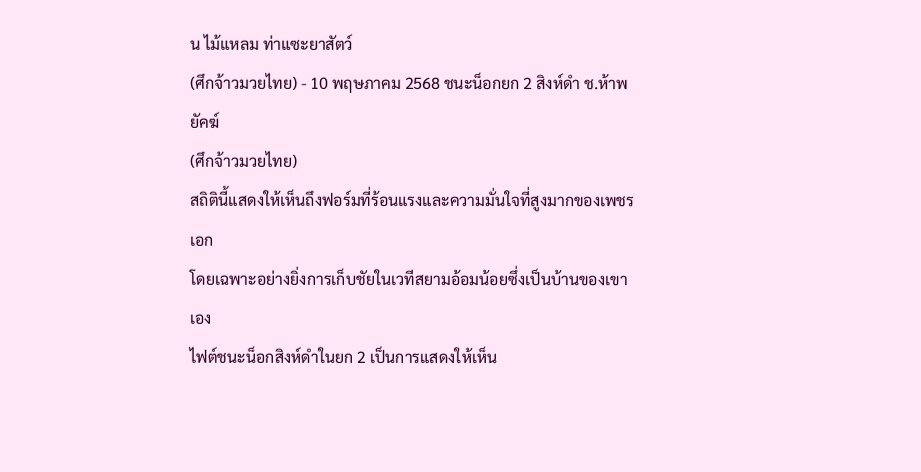น ไม้แหลม ท่าแซะยาสัตว์
(ศึกจ้าวมวยไทย) - 10 พฤษภาคม 2568 ชนะน็อกยก 2 สิงห์ดำ ช.ห้าพยัคฆ์
(ศึกจ้าวมวยไทย)
สถิตินี้แสดงให้เห็นถึงฟอร์มที่ร้อนแรงและความมั่นใจที่สูงมากของเพชรเอก
โดยเฉพาะอย่างยิ่งการเก็บชัยในเวทีสยามอ้อมน้อยซึ่งเป็นบ้านของเขาเอง
ไฟต์ชนะน็อกสิงห์ดำในยก 2 เป็นการแสดงให้เห็น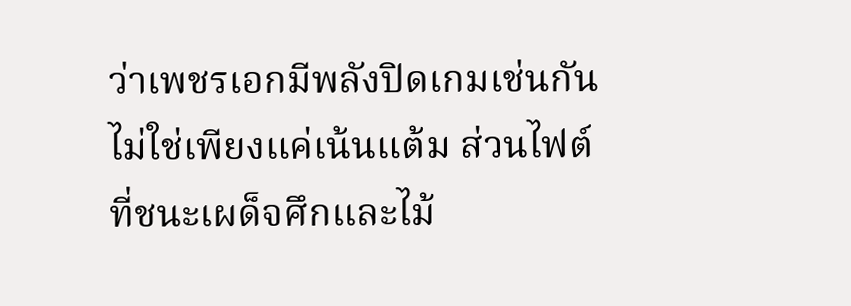ว่าเพชรเอกมีพลังปิดเกมเช่นกัน
ไม่ใช่เพียงแค่เน้นแต้ม ส่วนไฟต์ที่ชนะเผด็จศึกและไม้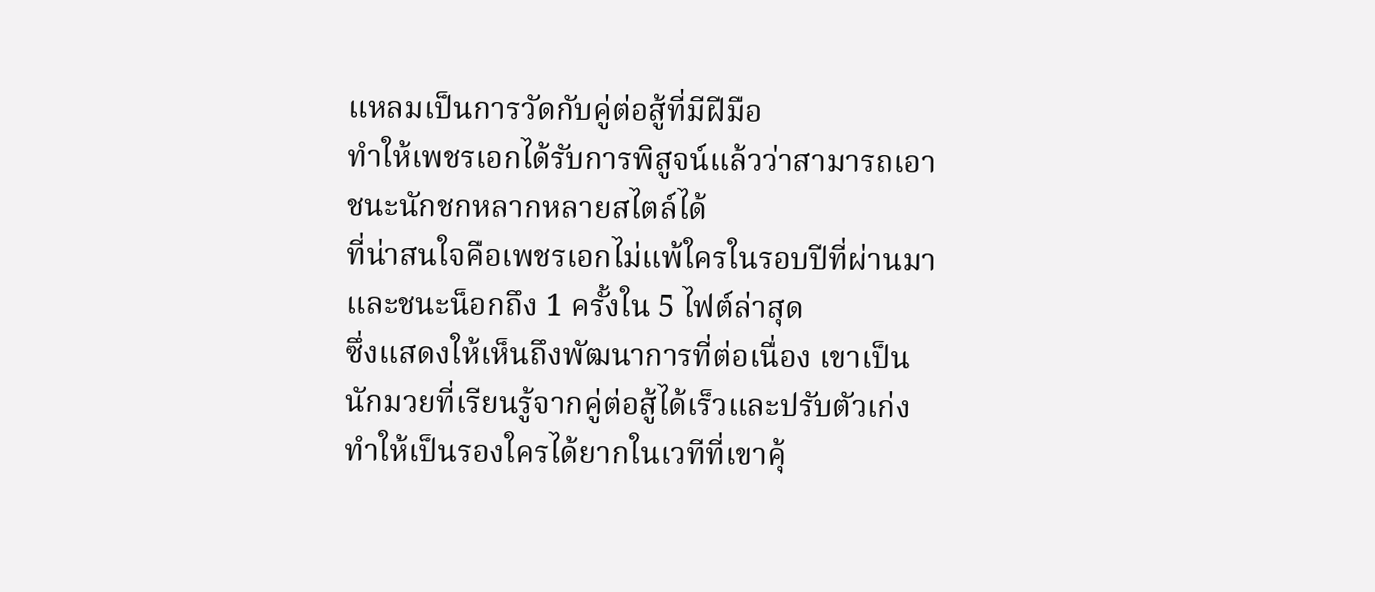แหลมเป็นการวัดกับคู่ต่อสู้ที่มีฝีมือ
ทำให้เพชรเอกได้รับการพิสูจน์แล้วว่าสามารถเอาชนะนักชกหลากหลายสไตล์ได้
ที่น่าสนใจคือเพชรเอกไม่แพ้ใครในรอบปีที่ผ่านมา และชนะน็อกถึง 1 ครั้งใน 5 ไฟต์ล่าสุด
ซึ่งแสดงให้เห็นถึงพัฒนาการที่ต่อเนื่อง เขาเป็นนักมวยที่เรียนรู้จากคู่ต่อสู้ได้เร็วและปรับตัวเก่ง
ทำให้เป็นรองใครได้ยากในเวทีที่เขาคุ้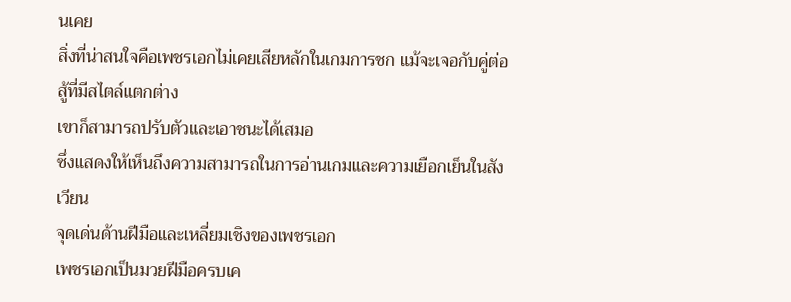นเคย
สิ่งที่น่าสนใจคือเพชรเอกไม่เคยเสียหลักในเกมการชก แม้จะเจอกับคู่ต่อสู้ที่มีสไตล์แตกต่าง
เขาก็สามารถปรับตัวและเอาชนะได้เสมอ
ซึ่งแสดงให้เห็นถึงความสามารถในการอ่านเกมและความเยือกเย็นในสังเวียน
จุดเด่นด้านฝีมือและเหลี่ยมเชิงของเพชรเอก
เพชรเอกเป็นมวยฝีมือครบเค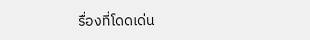รื่องที่โดดเด่น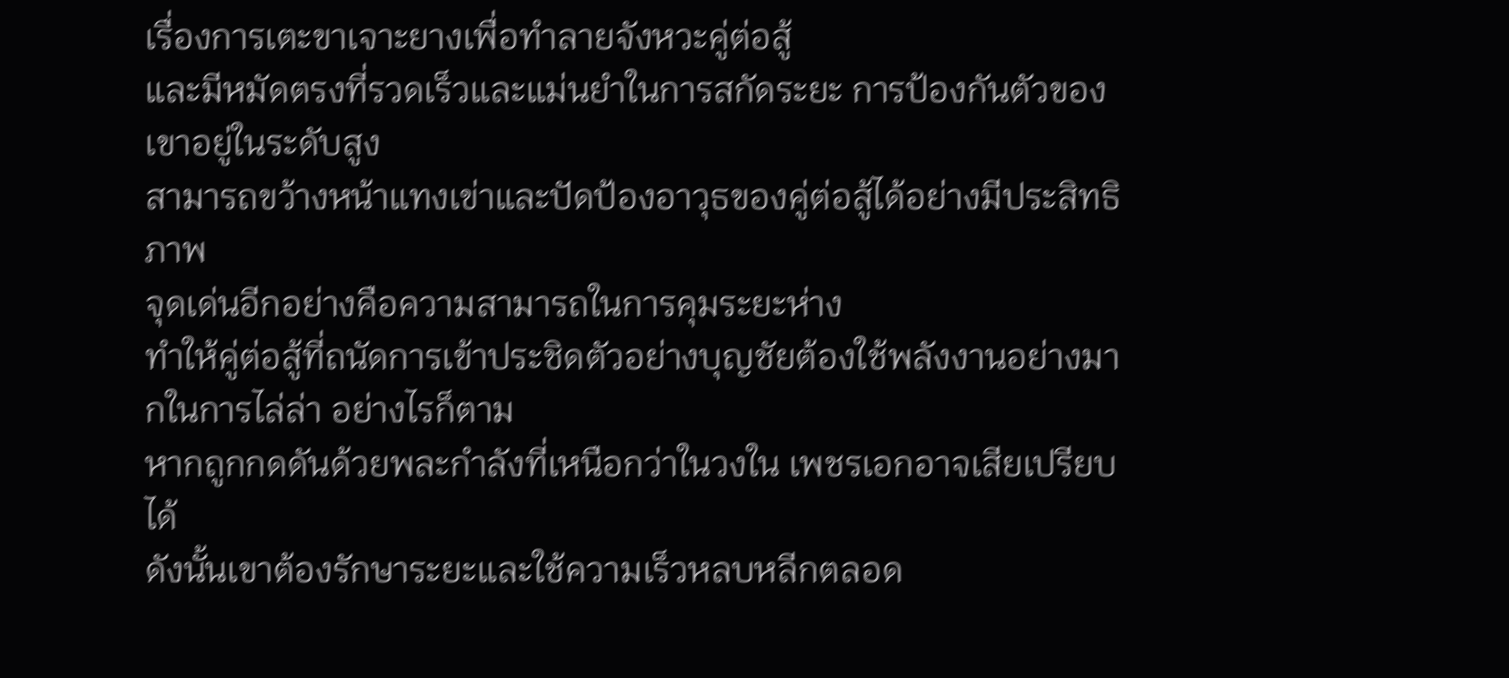เรื่องการเตะขาเจาะยางเพื่อทำลายจังหวะคู่ต่อสู้
และมีหมัดตรงที่รวดเร็วและแม่นยำในการสกัดระยะ การป้องกันตัวของเขาอยู่ในระดับสูง
สามารถขว้างหน้าแทงเข่าและปัดป้องอาวุธของคู่ต่อสู้ได้อย่างมีประสิทธิภาพ
จุดเด่นอีกอย่างคือความสามารถในการคุมระยะห่าง
ทำให้คู่ต่อสู้ที่ถนัดการเข้าประชิดตัวอย่างบุญชัยต้องใช้พลังงานอย่างมากในการไล่ล่า อย่างไรก็ตาม
หากถูกกดดันด้วยพละกำลังที่เหนือกว่าในวงใน เพชรเอกอาจเสียเปรียบได้
ดังนั้นเขาต้องรักษาระยะและใช้ความเร็วหลบหลีกตลอด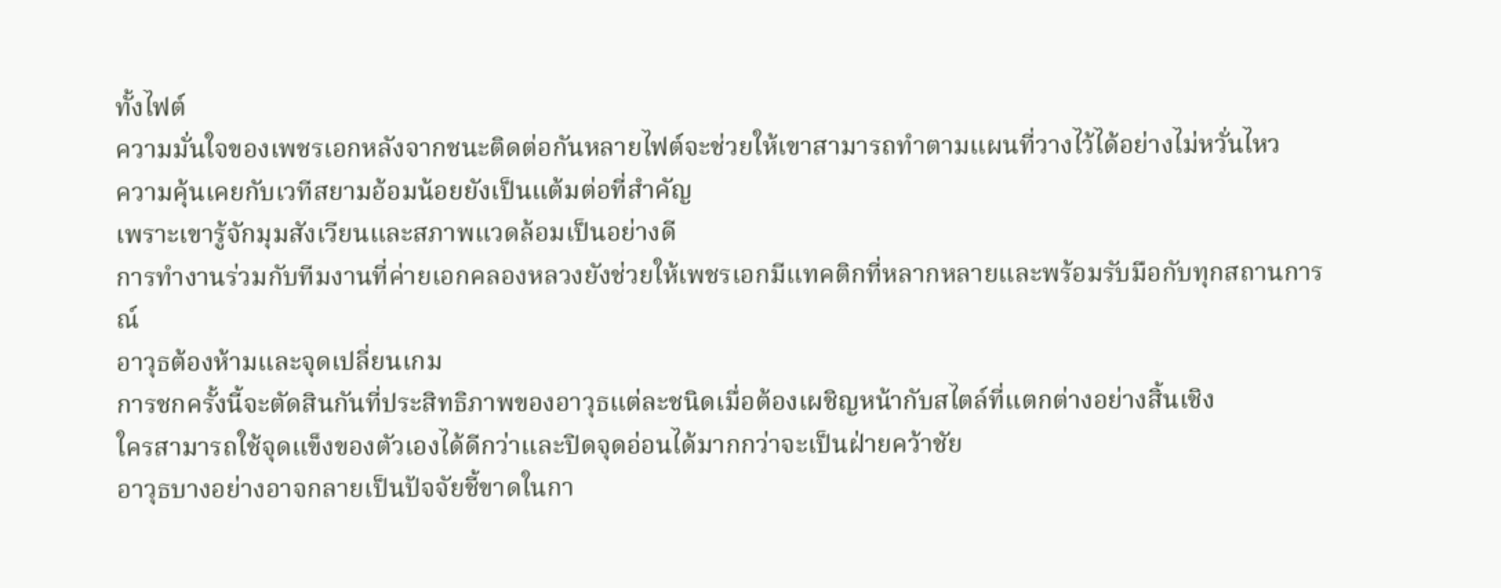ทั้งไฟต์
ความมั่นใจของเพชรเอกหลังจากชนะติดต่อกันหลายไฟต์จะช่วยให้เขาสามารถทำตามแผนที่วางไว้ได้อย่างไม่หวั่นไหว
ความคุ้นเคยกับเวทีสยามอ้อมน้อยยังเป็นแต้มต่อที่สำคัญ
เพราะเขารู้จักมุมสังเวียนและสภาพแวดล้อมเป็นอย่างดี
การทำงานร่วมกับทีมงานที่ค่ายเอกคลองหลวงยังช่วยให้เพชรเอกมีแทคติกที่หลากหลายและพร้อมรับมือกับทุกสถานการณ์
อาวุธต้องห้ามและจุดเปลี่ยนเกม
การชกครั้งนี้จะตัดสินกันที่ประสิทธิภาพของอาวุธแต่ละชนิดเมื่อต้องเผชิญหน้ากับสไตล์ที่แตกต่างอย่างสิ้นเชิง
ใครสามารถใช้จุดแข็งของตัวเองได้ดีกว่าและปิดจุดอ่อนได้มากกว่าจะเป็นฝ่ายคว้าชัย
อาวุธบางอย่างอาจกลายเป็นปัจจัยชี้ขาดในกา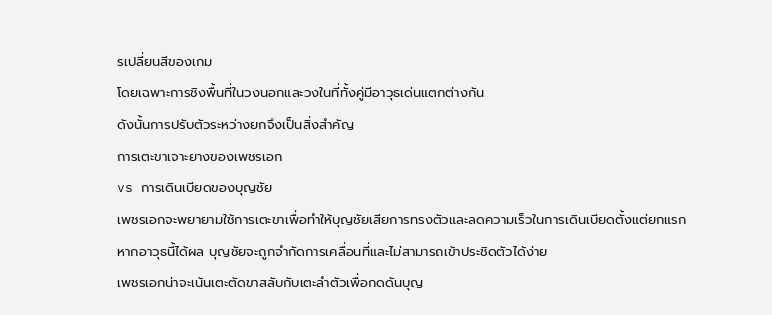รเปลี่ยนสีของเกม
โดยเฉพาะการชิงพื้นที่ในวงนอกและวงในที่ทั้งคู่มีอาวุธเด่นแตกต่างกัน
ดังนั้นการปรับตัวระหว่างยกจึงเป็นสิ่งสำคัญ
การเตะขาเจาะยางของเพชรเอก
vs การเดินเบียดของบุญชัย
เพชรเอกจะพยายามใช้การเตะขาเพื่อทำให้บุญชัยเสียการทรงตัวและลดความเร็วในการเดินเบียดตั้งแต่ยกแรก
หากอาวุธนี้ได้ผล บุญชัยจะถูกจำกัดการเคลื่อนที่และไม่สามารถเข้าประชิดตัวได้ง่าย
เพชรเอกน่าจะเน้นเตะตัดขาสลับกับเตะลำตัวเพื่อกดดันบุญ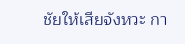ชัยให้เสียจังหวะ กา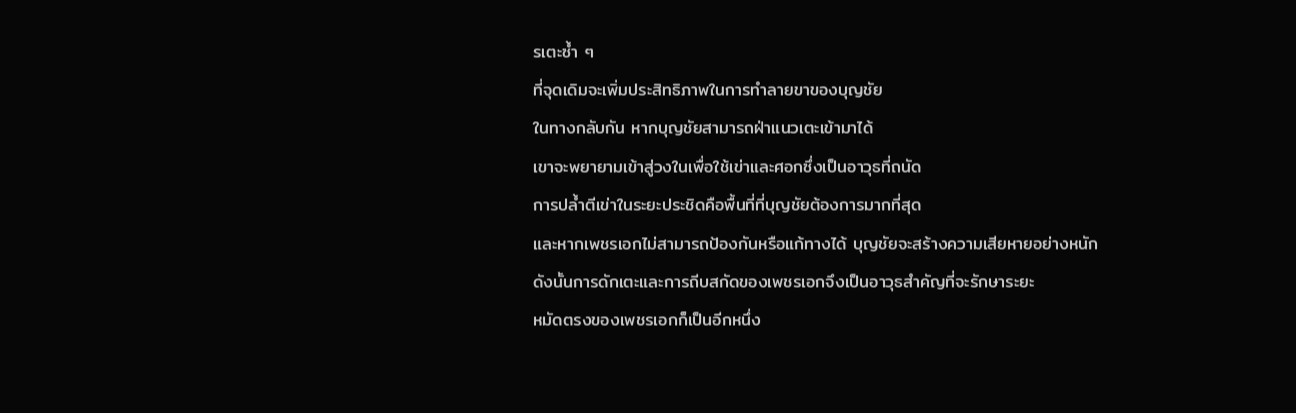รเตะซ้ำ ๆ
ที่จุดเดิมจะเพิ่มประสิทธิภาพในการทำลายขาของบุญชัย
ในทางกลับกัน หากบุญชัยสามารถฝ่าแนวเตะเข้ามาได้
เขาจะพยายามเข้าสู่วงในเพื่อใช้เข่าและศอกซึ่งเป็นอาวุธที่ถนัด
การปล้ำตีเข่าในระยะประชิดคือพื้นที่ที่บุญชัยต้องการมากที่สุด
และหากเพชรเอกไม่สามารถป้องกันหรือแก้ทางได้ บุญชัยจะสร้างความเสียหายอย่างหนัก
ดังนั้นการดักเตะและการถีบสกัดของเพชรเอกจึงเป็นอาวุธสำคัญที่จะรักษาระยะ
หมัดตรงของเพชรเอกก็เป็นอีกหนึ่ง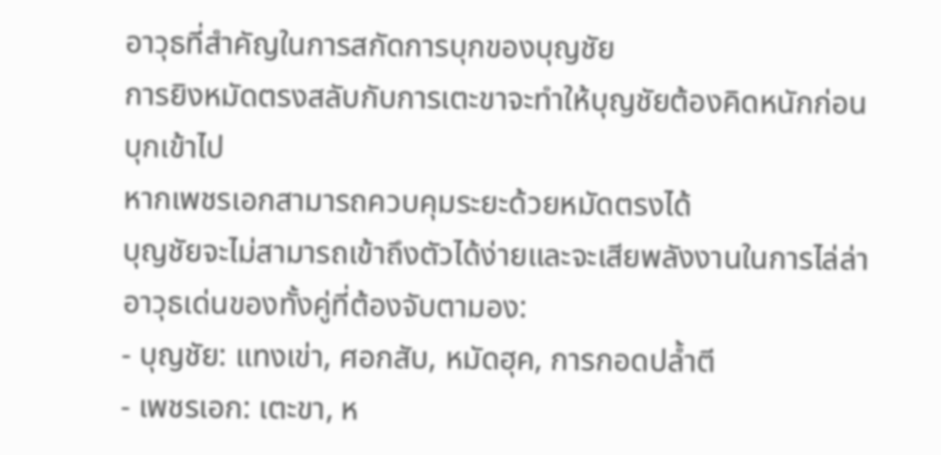อาวุธที่สำคัญในการสกัดการบุกของบุญชัย
การยิงหมัดตรงสลับกับการเตะขาจะทำให้บุญชัยต้องคิดหนักก่อนบุกเข้าไป
หากเพชรเอกสามารถควบคุมระยะด้วยหมัดตรงได้
บุญชัยจะไม่สามารถเข้าถึงตัวได้ง่ายและจะเสียพลังงานในการไล่ล่า
อาวุธเด่นของทั้งคู่ที่ต้องจับตามอง:
- บุญชัย: แทงเข่า, ศอกสับ, หมัดฮุค, การกอดปล้ำตี
- เพชรเอก: เตะขา, ห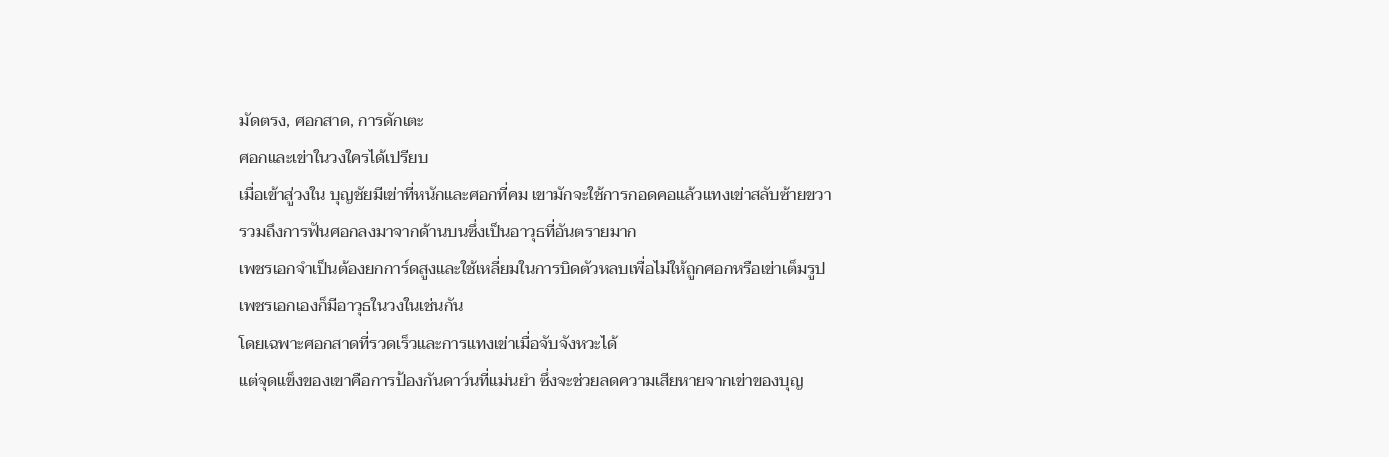มัดตรง, ศอกสาด, การดักเตะ
ศอกและเข่าในวงใครได้เปรียบ
เมื่อเข้าสู่วงใน บุญชัยมีเข่าที่หนักและศอกที่คม เขามักจะใช้การกอดคอแล้วแทงเข่าสลับซ้ายขวา
รวมถึงการฟันศอกลงมาจากด้านบนซึ่งเป็นอาวุธที่อันตรายมาก
เพชรเอกจำเป็นต้องยกการ์ดสูงและใช้เหลี่ยมในการบิดตัวหลบเพื่อไม่ให้ถูกศอกหรือเข่าเต็มรูป
เพชรเอกเองก็มีอาวุธในวงในเช่นกัน
โดยเฉพาะศอกสาดที่รวดเร็วและการแทงเข่าเมื่อจับจังหวะได้
แต่จุดแข็งของเขาคือการป้องกันดาว์นที่แม่นยำ ซึ่งจะช่วยลดความเสียหายจากเข่าของบุญ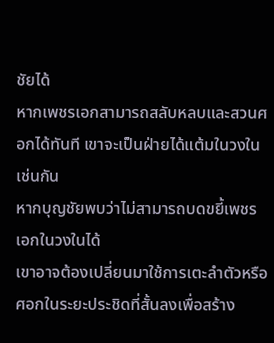ชัยได้
หากเพชรเอกสามารถสลับหลบและสวนศอกได้ทันที เขาจะเป็นฝ่ายได้แต้มในวงในเช่นกัน
หากบุญชัยพบว่าไม่สามารถบดขยี้เพชรเอกในวงในได้
เขาอาจต้องเปลี่ยนมาใช้การเตะลำตัวหรือศอกในระยะประชิดที่สั้นลงเพื่อสร้าง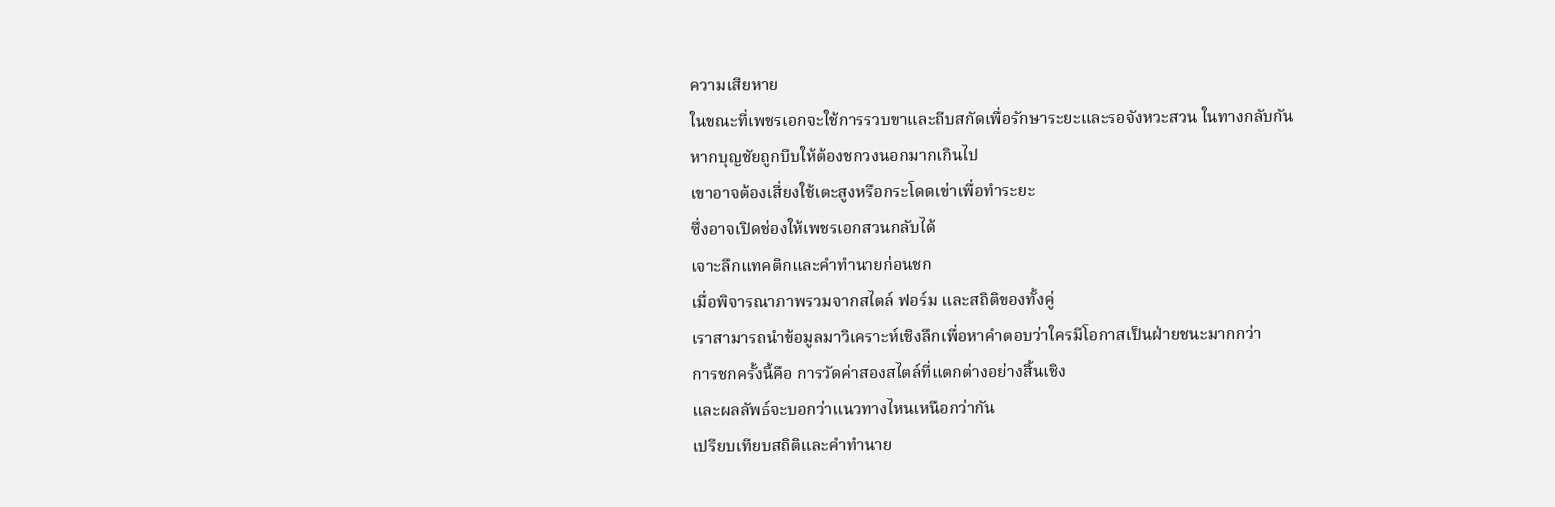ความเสียหาย
ในขณะที่เพชรเอกจะใช้การรวบขาและถีบสกัดเพื่อรักษาระยะและรอจังหวะสวน ในทางกลับกัน
หากบุญชัยถูกบีบให้ต้องชกวงนอกมากเกินไป
เขาอาจต้องเสี่ยงใช้เตะสูงหรือกระโดดเข่าเพื่อทำระยะ
ซึ่งอาจเปิดช่องให้เพชรเอกสวนกลับได้
เจาะลึกแทคติกและคำทำนายก่อนชก
เมื่อพิจารณาภาพรวมจากสไตล์ ฟอร์ม และสถิติของทั้งคู่
เราสามารถนำข้อมูลมาวิเคราะห์เชิงลึกเพื่อหาคำตอบว่าใครมีโอกาสเป็นฝ่ายชนะมากกว่า
การชกครั้งนี้คือ การวัดค่าสองสไตล์ที่แตกต่างอย่างสิ้นเชิง
และผลลัพธ์จะบอกว่าแนวทางไหนเหนือกว่ากัน
เปรียบเทียบสถิติและคำทำนาย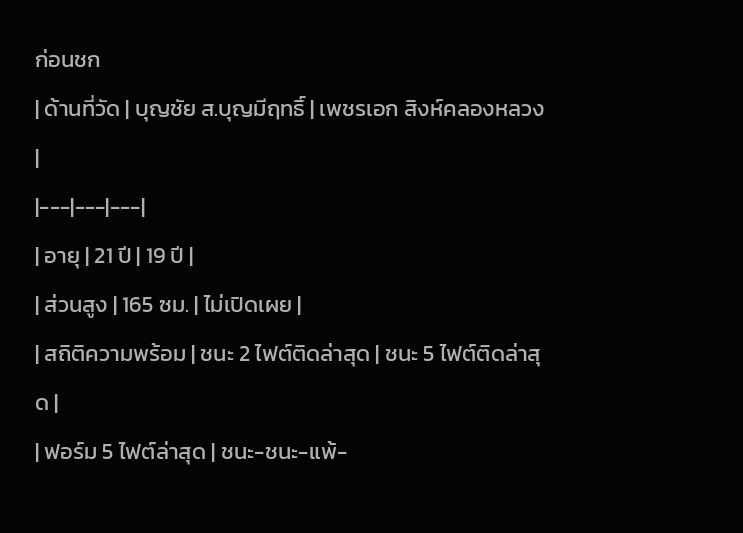ก่อนชก
| ด้านที่วัด | บุญชัย ส.บุญมีฤทธิ์ | เพชรเอก สิงห์คลองหลวง |
|---|---|---|
| อายุ | 21 ปี | 19 ปี |
| ส่วนสูง | 165 ซม. | ไม่เปิดเผย |
| สถิติความพร้อม | ชนะ 2 ไฟต์ติดล่าสุด | ชนะ 5 ไฟต์ติดล่าสุด |
| ฟอร์ม 5 ไฟต์ล่าสุด | ชนะ-ชนะ-แพ้-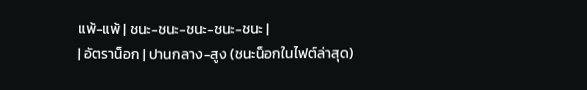แพ้-แพ้ | ชนะ-ชนะ-ชนะ-ชนะ-ชนะ |
| อัตราน็อก | ปานกลาง-สูง (ชนะน็อกในไฟต์ล่าสุด)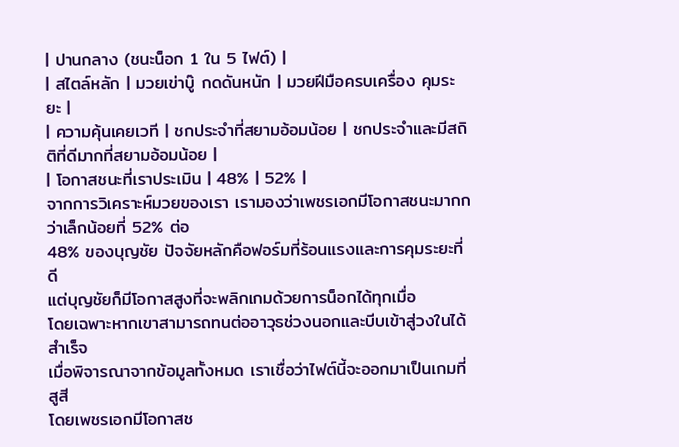| ปานกลาง (ชนะน็อก 1 ใน 5 ไฟต์) |
| สไตล์หลัก | มวยเข่าบู๊ กดดันหนัก | มวยฝีมือครบเครื่อง คุมระยะ |
| ความคุ้นเคยเวที | ชกประจำที่สยามอ้อมน้อย | ชกประจำและมีสถิติที่ดีมากที่สยามอ้อมน้อย |
| โอกาสชนะที่เราประเมิน | 48% | 52% |
จากการวิเคราะห์มวยของเรา เรามองว่าเพชรเอกมีโอกาสชนะมากกว่าเล็กน้อยที่ 52% ต่อ
48% ของบุญชัย ปัจจัยหลักคือฟอร์มที่ร้อนแรงและการคุมระยะที่ดี
แต่บุญชัยก็มีโอกาสสูงที่จะพลิกเกมด้วยการน็อกได้ทุกเมื่อ
โดยเฉพาะหากเขาสามารถทนต่ออาวุธช่วงนอกและบีบเข้าสู่วงในได้สำเร็จ
เมื่อพิจารณาจากข้อมูลทั้งหมด เราเชื่อว่าไฟต์นี้จะออกมาเป็นเกมที่สูสี
โดยเพชรเอกมีโอกาสช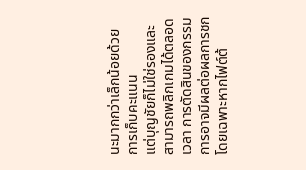นะมากกว่าเล็กน้อยด้วยการเก็บคะแนน
แต่บุญชัยก็ไม่ใช่รองและสามารถพลิกเกมได้ตลอดเวลา การตัดสินของกรรมการอาจมีผลต่อผลการชก
โดยเฉพาะหากไฟต์ต้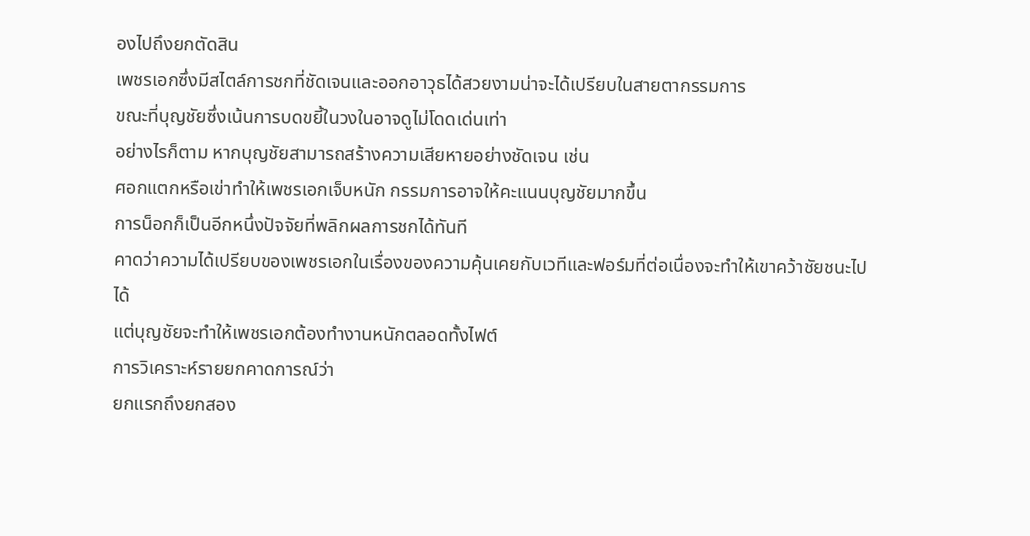องไปถึงยกตัดสิน
เพชรเอกซึ่งมีสไตล์การชกที่ชัดเจนและออกอาวุธได้สวยงามน่าจะได้เปรียบในสายตากรรมการ
ขณะที่บุญชัยซึ่งเน้นการบดขยี้ในวงในอาจดูไม่โดดเด่นเท่า
อย่างไรก็ตาม หากบุญชัยสามารถสร้างความเสียหายอย่างชัดเจน เช่น
ศอกแตกหรือเข่าทำให้เพชรเอกเจ็บหนัก กรรมการอาจให้คะแนนบุญชัยมากขึ้น
การน็อกก็เป็นอีกหนึ่งปัจจัยที่พลิกผลการชกได้ทันที
คาดว่าความได้เปรียบของเพชรเอกในเรื่องของความคุ้นเคยกับเวทีและฟอร์มที่ต่อเนื่องจะทำให้เขาคว้าชัยชนะไปได้
แต่บุญชัยจะทำให้เพชรเอกต้องทำงานหนักตลอดทั้งไฟต์
การวิเคราะห์รายยกคาดการณ์ว่า
ยกแรกถึงยกสอง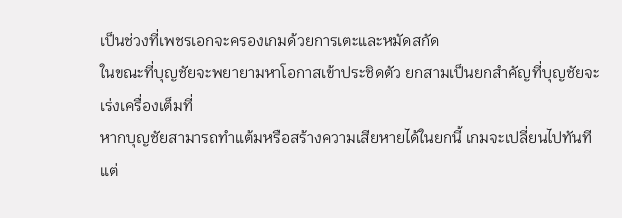เป็นช่วงที่เพชรเอกจะครองเกมด้วยการเตะและหมัดสกัด
ในขณะที่บุญชัยจะพยายามหาโอกาสเข้าประชิดตัว ยกสามเป็นยกสำคัญที่บุญชัยจะเร่งเครื่องเต็มที่
หากบุญชัยสามารถทำแต้มหรือสร้างความเสียหายได้ในยกนี้ เกมจะเปลี่ยนไปทันที
แต่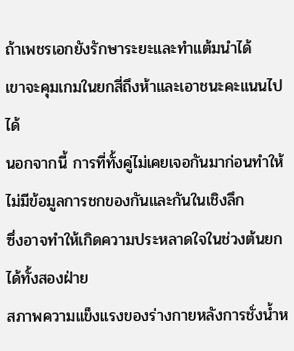ถ้าเพชรเอกยังรักษาระยะและทำแต้มนำได้
เขาจะคุมเกมในยกสี่ถึงห้าและเอาชนะคะแนนไปได้
นอกจากนี้ การที่ทั้งคู่ไม่เคยเจอกันมาก่อนทำให้ไม่มีข้อมูลการชกของกันและกันในเชิงลึก
ซึ่งอาจทำให้เกิดความประหลาดใจในช่วงต้นยกได้ทั้งสองฝ่าย
สภาพความแข็งแรงของร่างกายหลังการชั่งน้ำห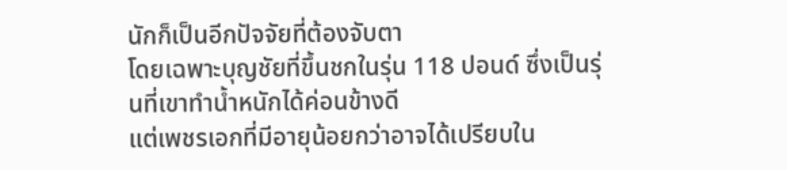นักก็เป็นอีกปัจจัยที่ต้องจับตา
โดยเฉพาะบุญชัยที่ขึ้นชกในรุ่น 118 ปอนด์ ซึ่งเป็นรุ่นที่เขาทำน้ำหนักได้ค่อนข้างดี
แต่เพชรเอกที่มีอายุน้อยกว่าอาจได้เปรียบใน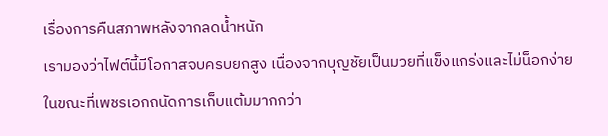เรื่องการคืนสภาพหลังจากลดน้ำหนัก
เรามองว่าไฟต์นี้มีโอกาสจบครบยกสูง เนื่องจากบุญชัยเป็นมวยที่แข็งแกร่งและไม่น็อกง่าย
ในขณะที่เพชรเอกถนัดการเก็บแต้มมากกว่า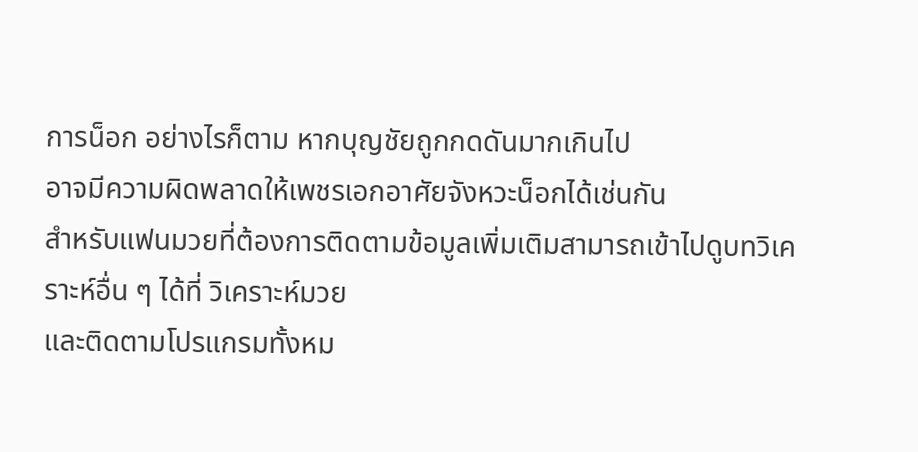การน็อก อย่างไรก็ตาม หากบุญชัยถูกกดดันมากเกินไป
อาจมีความผิดพลาดให้เพชรเอกอาศัยจังหวะน็อกได้เช่นกัน
สำหรับแฟนมวยที่ต้องการติดตามข้อมูลเพิ่มเติมสามารถเข้าไปดูบทวิเคราะห์อื่น ๆ ได้ที่ วิเคราะห์มวย
และติดตามโปรแกรมทั้งหม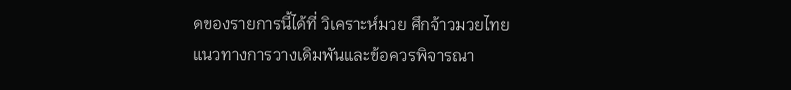ดของรายการนี้ได้ที่ วิเคราะห์มวย ศึกจ้าวมวยไทย
แนวทางการวางเดิมพันและข้อควรพิจารณา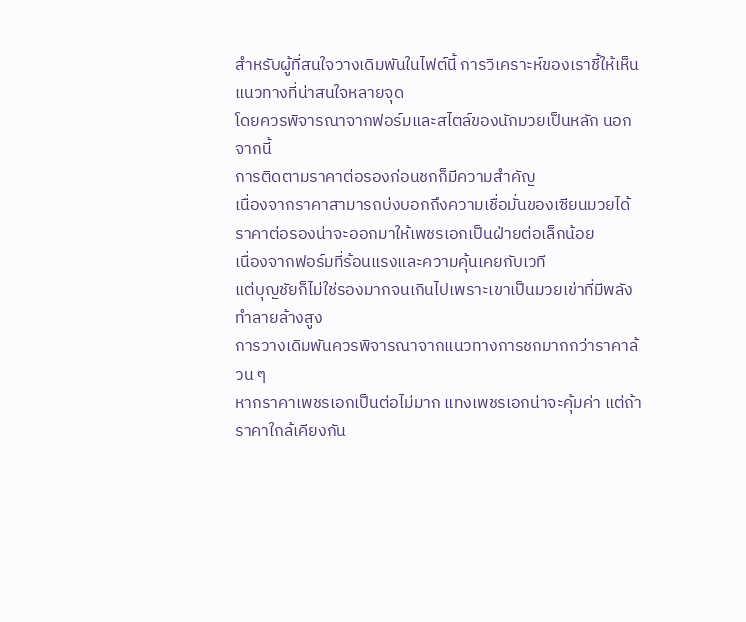สำหรับผู้ที่สนใจวางเดิมพันในไฟต์นี้ การวิเคราะห์ของเราชี้ให้เห็นแนวทางที่น่าสนใจหลายจุด
โดยควรพิจารณาจากฟอร์มและสไตล์ของนักมวยเป็นหลัก นอกจากนี้
การติดตามราคาต่อรองก่อนชกก็มีความสำคัญ
เนื่องจากราคาสามารถบ่งบอกถึงความเชื่อมั่นของเซียนมวยได้
ราคาต่อรองน่าจะออกมาให้เพชรเอกเป็นฝ่ายต่อเล็กน้อย
เนื่องจากฟอร์มที่ร้อนแรงและความคุ้นเคยกับเวที
แต่บุญชัยก็ไม่ใช่รองมากจนเกินไปเพราะเขาเป็นมวยเข่าที่มีพลังทำลายล้างสูง
การวางเดิมพันควรพิจารณาจากแนวทางการชกมากกว่าราคาล้วน ๆ
หากราคาเพชรเอกเป็นต่อไม่มาก แทงเพชรเอกน่าจะคุ้มค่า แต่ถ้าราคาใกล้เคียงกัน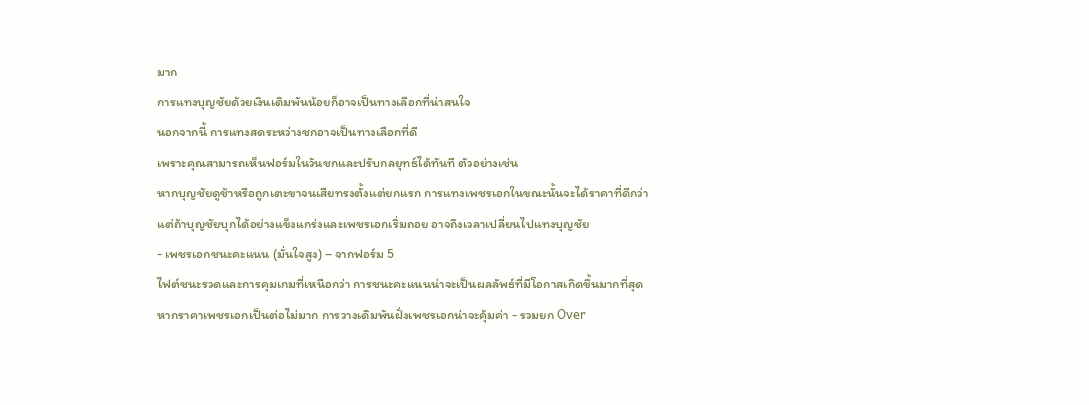มาก
การแทงบุญชัยด้วยเงินเดิมพันน้อยก็อาจเป็นทางเลือกที่น่าสนใจ
นอกจากนี้ การแทงสดระหว่างชกอาจเป็นทางเลือกที่ดี
เพราะคุณสามารถเห็นฟอร์มในวันชกและปรับกลยุทธ์ได้ทันที ตัวอย่างเช่น
หากบุญชัยดูช้าหรือถูกเตะขาจนเสียทรงตั้งแต่ยกแรก การแทงเพชรเอกในขณะนั้นจะได้ราคาที่ดีกว่า
แต่ถ้าบุญชัยบุกได้อย่างแข็งแกร่งและเพชรเอกเริ่มถอย อาจถึงเวลาเปลี่ยนไปแทงบุญชัย
- เพชรเอกชนะคะแนน (มั่นใจสูง) – จากฟอร์ม 5
ไฟต์ชนะรวดและการคุมเกมที่เหนือกว่า การชนะคะแนนน่าจะเป็นผลลัพธ์ที่มีโอกาสเกิดขึ้นมากที่สุด
หากราคาเพชรเอกเป็นต่อไม่มาก การวางเดิมพันฝั่งเพชรเอกน่าจะคุ้มค่า - รวมยก Over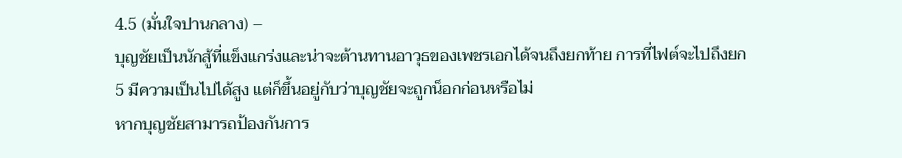4.5 (มั่นใจปานกลาง) –
บุญชัยเป็นนักสู้ที่แข็งแกร่งและน่าจะต้านทานอาวุธของเพชรเอกได้จนถึงยกท้าย การที่ไฟต์จะไปถึงยก
5 มีความเป็นไปได้สูง แต่ก็ขึ้นอยู่กับว่าบุญชัยจะถูกน็อกก่อนหรือไม่
หากบุญชัยสามารถป้องกันการ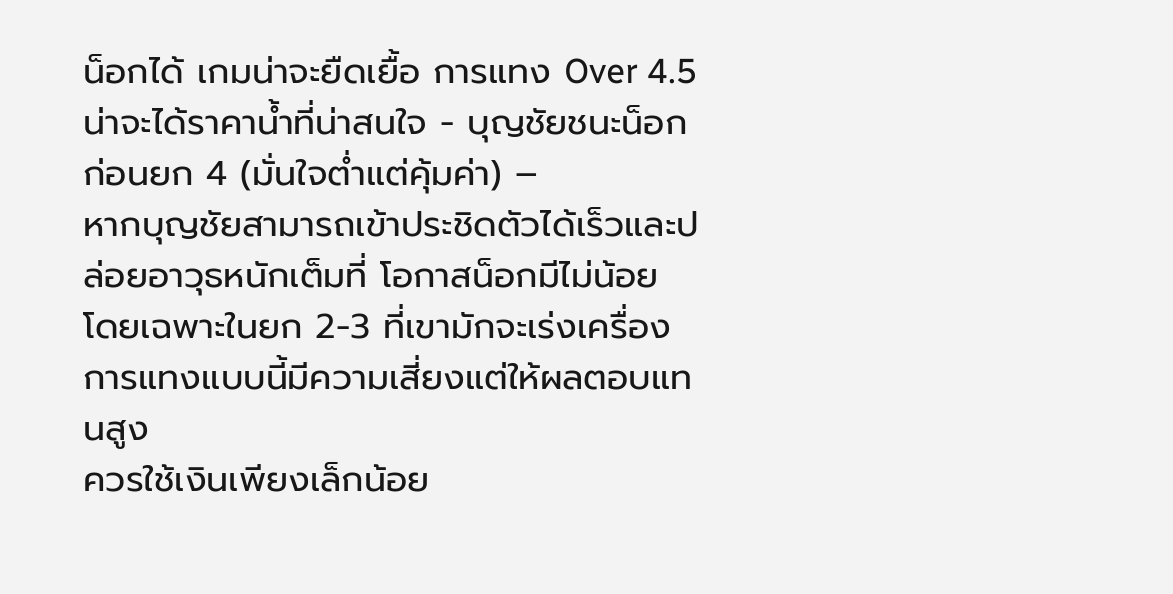น็อกได้ เกมน่าจะยืดเยื้อ การแทง Over 4.5
น่าจะได้ราคาน้ำที่น่าสนใจ - บุญชัยชนะน็อกก่อนยก 4 (มั่นใจต่ำแต่คุ้มค่า) –
หากบุญชัยสามารถเข้าประชิดตัวได้เร็วและปล่อยอาวุธหนักเต็มที่ โอกาสน็อกมีไม่น้อย
โดยเฉพาะในยก 2-3 ที่เขามักจะเร่งเครื่อง การแทงแบบนี้มีความเสี่ยงแต่ให้ผลตอบแทนสูง
ควรใช้เงินเพียงเล็กน้อย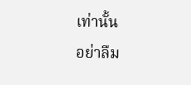เท่านั้น
อย่าลืม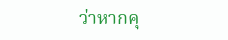ว่าหากคุ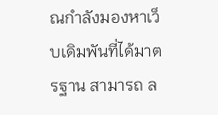ณกำลังมองหาเว็บเดิมพันที่ได้มาตรฐาน สามารถ ล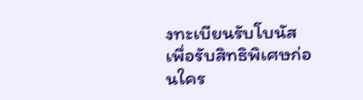งทะเบียนรับโบนัส
เพื่อรับสิทธิพิเศษก่อนใคร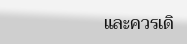และควรเดิ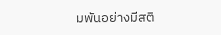มพันอย่างมีสติ